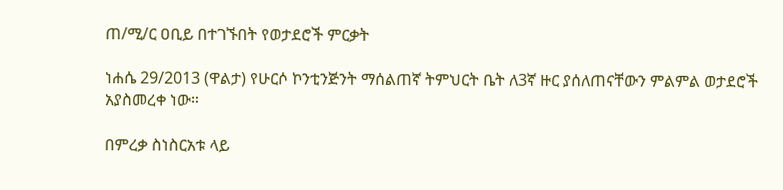ጠ/ሚ/ር ዐቢይ በተገኙበት የወታደሮች ምርቃት

ነሐሴ 29/2013 (ዋልታ) የሁርሶ ኮንቲንጅንት ማሰልጠኛ ትምህርት ቤት ለ3ኛ ዙር ያሰለጠናቸውን ምልምል ወታደሮች አያስመረቀ ነው።

በምረቃ ስነስርአቱ ላይ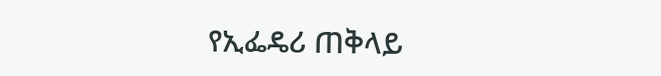የኢፌዴሪ ጠቅላይ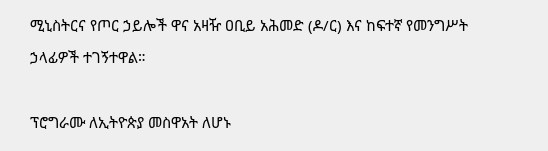ሚኒስትርና የጦር ኃይሎች ዋና አዛዥ ዐቢይ አሕመድ (ዶ/ር) እና ከፍተኛ የመንግሥት ኃላፊዎች ተገኝተዋል።

ፕሮግራሙ ለኢትዮጵያ መስዋአት ለሆኑ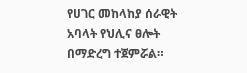የሀገር መከላከያ ሰራዊት አባላት የህሊና ፀሎት በማድረግ ተጀምሯል።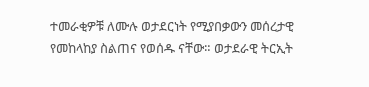ተመራቂዎቹ ለሙሉ ወታደርነት የሚያበቃውን መሰረታዊ የመከላከያ ስልጠና የወሰዱ ናቸው። ወታደራዊ ትርኢት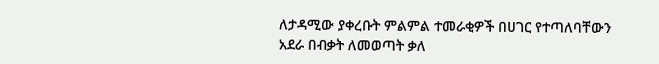ለታዳሚው ያቀረቡት ምልምል ተመራቂዎች በሀገር የተጣለባቸውን አደራ በብቃት ለመወጣት ቃለ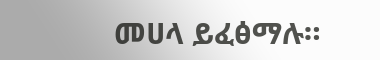መሀላ ይፈፅማሉ።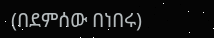(በደምሰው በነበሩ)